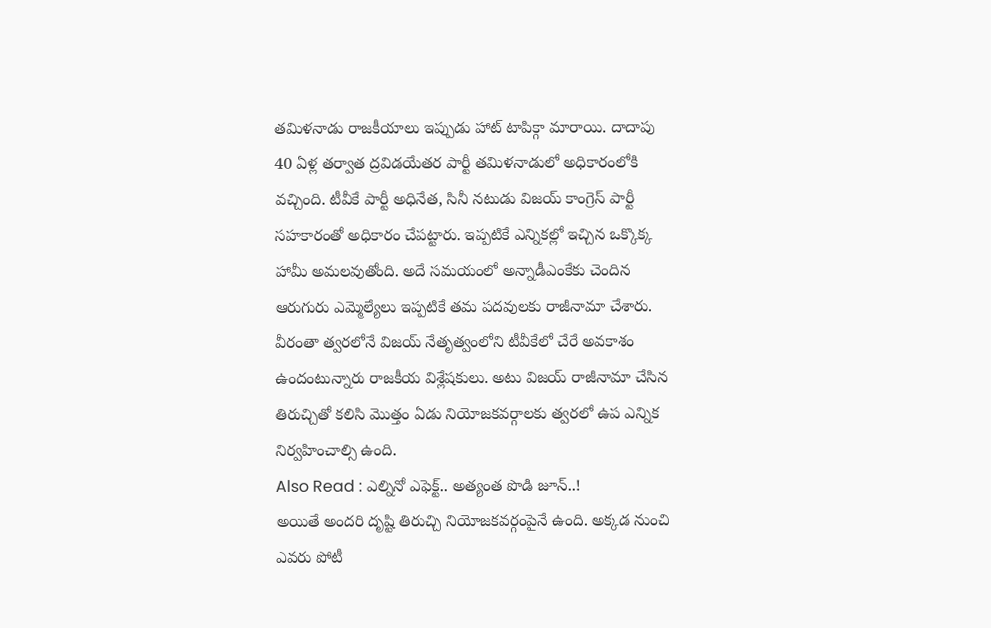తమిళనాడు రాజకీయాలు ఇప్పుడు హాట్ టాపిక్గా మారాయి. దాదాపు 40 ఏళ్ల తర్వాత ద్రవిడయేతర పార్టీ తమిళనాడులో అధికారంలోకి వచ్చింది. టీవీకే పార్టీ అధినేత, సినీ నటుడు విజయ్ కాంగ్రెస్ పార్టీ సహకారంతో అధికారం చేపట్టారు. ఇప్పటికే ఎన్నికల్లో ఇచ్చిన ఒక్కొక్క హామీ అమలవుతోంది. అదే సమయంలో అన్నాడీఎంకేకు చెందిన ఆరుగురు ఎమ్మెల్యేలు ఇప్పటికే తమ పదవులకు రాజీనామా చేశారు. వీరంతా త్వరలోనే విజయ్ నేతృత్వంలోని టీవీకేలో చేరే అవకాశం ఉందంటున్నారు రాజకీయ విశ్లేషకులు. అటు విజయ్ రాజీనామా చేసిన తిరుచ్చితో కలిసి మొత్తం ఏడు నియోజకవర్గాలకు త్వరలో ఉప ఎన్నిక నిర్వహించాల్సి ఉంది.
Also Read : ఎల్నినో ఎఫెక్ట్.. అత్యంత పొడి జూన్..!
అయితే అందరి దృష్టి తిరుచ్చి నియోజకవర్గంపైనే ఉంది. అక్కడ నుంచి ఎవరు పోటీ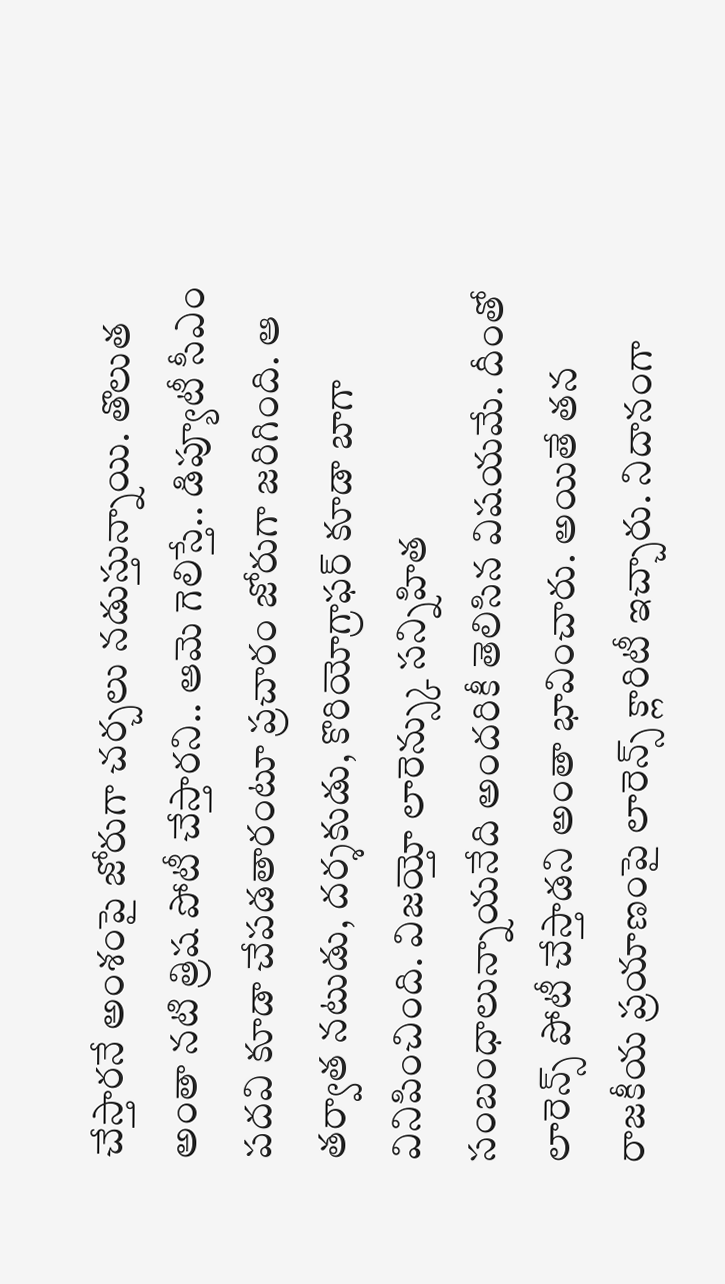చేస్తారనే అంశంపై జోరుగా చర్చలు నడుస్తున్నాయి. తొలుత అంతా నటి త్రిష పోటీ చేస్తారని.. ఆమె గెలిస్తే.. డిప్యూటీ సీఎం పదవి కూడా చేపడతారంటూ ప్రచారం జోరుగా జరిగింది. ఆ తర్వాత నటుడు, దర్శకుడు, కొరియోగ్రాఫర్ కూడా బాగా వినిపించింది. విజయ్తో లారెన్స్కు సన్నిహిత సంబంధాలున్నాయనేది అందరికీ తెలిసిన విషయమే. దీంతో లారెన్స్ పోటీ చేస్తాడని అంతా భావించారు. అయితే తన రాజకీయ ప్రయాణంపై లారెన్స్ క్లారిటీ ఇచ్చారు. నిదానంగా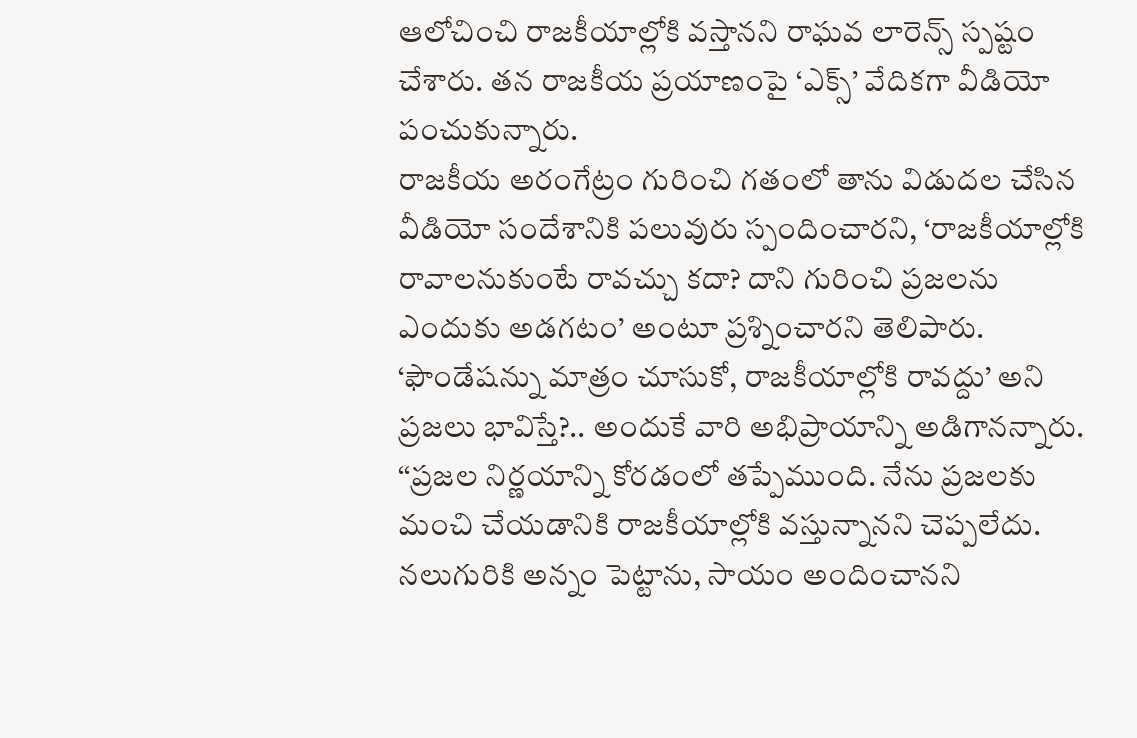ఆలోచించి రాజకీయాల్లోకి వస్తానని రాఘవ లారెన్స్ స్పష్టం చేశారు. తన రాజకీయ ప్రయాణంపై ‘ఎక్స్’ వేదికగా వీడియో పంచుకున్నారు.
రాజకీయ అరంగేట్రం గురించి గతంలో తాను విడుదల చేసిన వీడియో సందేశానికి పలువురు స్పందించారని, ‘రాజకీయాల్లోకి రావాలనుకుంటే రావచ్చు కదా? దాని గురించి ప్రజలను ఎందుకు అడగటం’ అంటూ ప్రశ్నించారని తెలిపారు. ‘ఫౌండేషన్ను మాత్రం చూసుకో, రాజకీయాల్లోకి రావద్దు’ అని ప్రజలు భావిస్తే?.. అందుకే వారి అభిప్రాయాన్ని అడిగానన్నారు. ‘‘ప్రజల నిర్ణయాన్ని కోరడంలో తప్పేముంది. నేను ప్రజలకు మంచి చేయడానికి రాజకీయాల్లోకి వస్తున్నానని చెప్పలేదు. నలుగురికి అన్నం పెట్టాను, సాయం అందించానని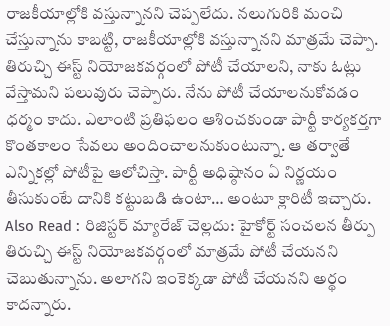రాజకీయాల్లోకి వస్తున్నానని చెప్పలేదు. నలుగురికి మంచి చేస్తున్నాను కాబట్టి, రాజకీయాల్లోకి వస్తున్నానని మాత్రమే చెప్పా. తిరుచ్చి ఈస్ట్ నియోజకవర్గంలో పోటీ చేయాలని, నాకు ఓట్లు వేస్తామని పలువురు చెప్పారు. నేను పోటీ చేయాలనుకోవడం ధర్మం కాదు. ఎలాంటి ప్రతిఫలం ఆశించకుండా పార్టీ కార్యకర్తగా కొంతకాలం సేవలు అందించాలనుకుంటున్నా. ఆ తర్వాతే ఎన్నికల్లో పోటీపై ఆలోచిస్తా. పార్టీ అధిష్ఠానం ఏ నిర్ణయం తీసుకుంటే దానికి కట్టుబడి ఉంటా… అంటూ క్లారిటీ ఇచ్చారు.
Also Read : రిజిస్టర్ మ్యారేజ్ చెల్లదు: హైకోర్ట్ సంచలన తీర్పు
తిరుచ్చి ఈస్ట్ నియోజకవర్గంలో మాత్రమే పోటీ చేయనని చెబుతున్నాను. అలాగని ఇంకెక్కడా పోటీ చేయనని అర్థం కాదన్నారు.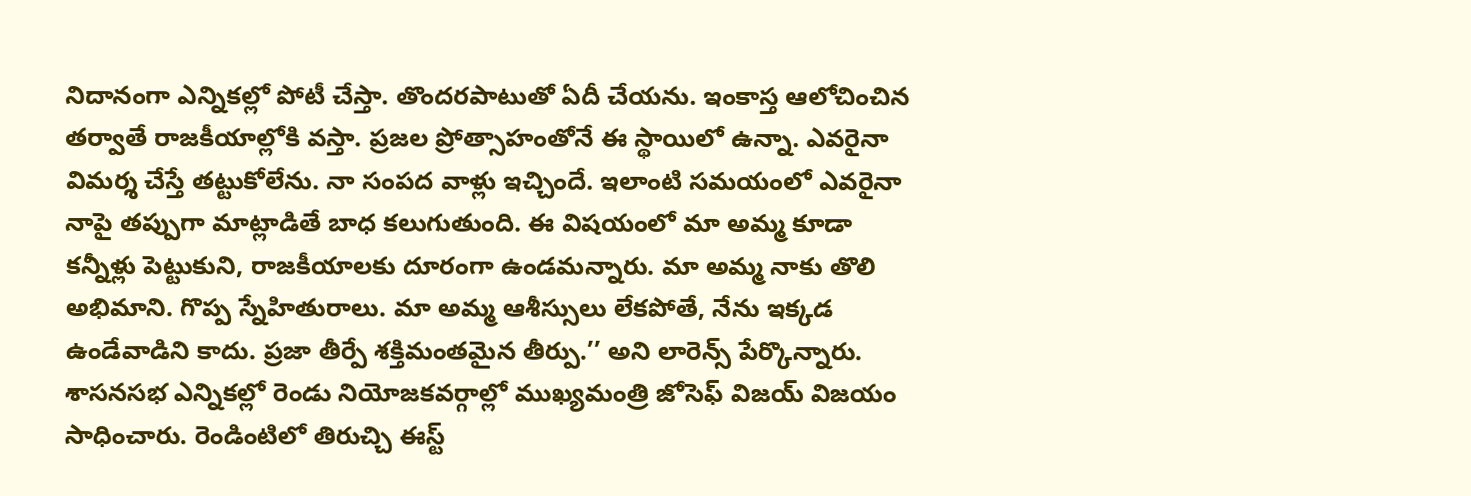నిదానంగా ఎన్నికల్లో పోటీ చేస్తా. తొందరపాటుతో ఏదీ చేయను. ఇంకాస్త ఆలోచించిన తర్వాతే రాజకీయాల్లోకి వస్తా. ప్రజల ప్రోత్సాహంతోనే ఈ స్థాయిలో ఉన్నా. ఎవరైనా విమర్శ చేస్తే తట్టుకోలేను. నా సంపద వాళ్లు ఇచ్చిందే. ఇలాంటి సమయంలో ఎవరైనా నాపై తప్పుగా మాట్లాడితే బాధ కలుగుతుంది. ఈ విషయంలో మా అమ్మ కూడా కన్నీళ్లు పెట్టుకుని, రాజకీయాలకు దూరంగా ఉండమన్నారు. మా అమ్మ నాకు తొలి అభిమాని. గొప్ప స్నేహితురాలు. మా అమ్మ ఆశీస్సులు లేకపోతే, నేను ఇక్కడ ఉండేవాడిని కాదు. ప్రజా తీర్పే శక్తిమంతమైన తీర్పు.’’ అని లారెన్స్ పేర్కొన్నారు. శాసనసభ ఎన్నికల్లో రెండు నియోజకవర్గాల్లో ముఖ్యమంత్రి జోసెఫ్ విజయ్ విజయం సాధించారు. రెండింటిలో తిరుచ్చి ఈస్ట్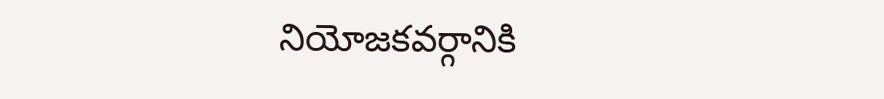నియోజకవర్గానికి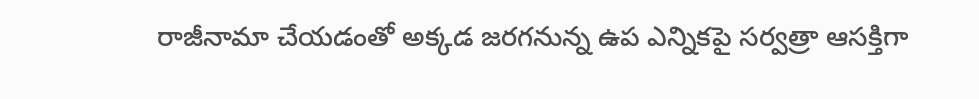రాజీనామా చేయడంతో అక్కడ జరగనున్న ఉప ఎన్నికపై సర్వత్రా ఆసక్తిగా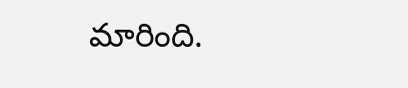మారింది.